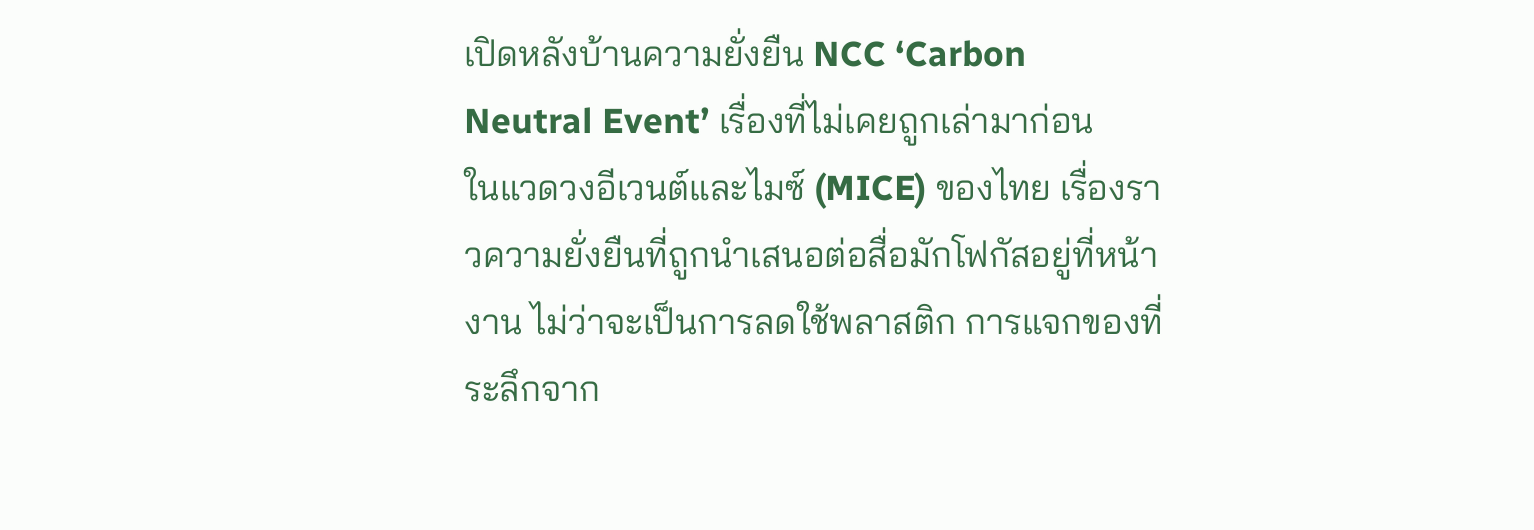เปิดหลังบ้านความยั่งยืน NCC ‘Carbon Neutral Event’ เรื่องที่ไม่เคยถูกเล่ามาก่อน
ในแวดวงอีเวนต์และไมซ์ (MICE) ของไทย เรื่องราวความยั่งยืนที่ถูกนำเสนอต่อสื่อมักโฟกัสอยู่ที่หน้างาน ไม่ว่าจะเป็นการลดใช้พลาสติก การแจกของที่ระลึกจาก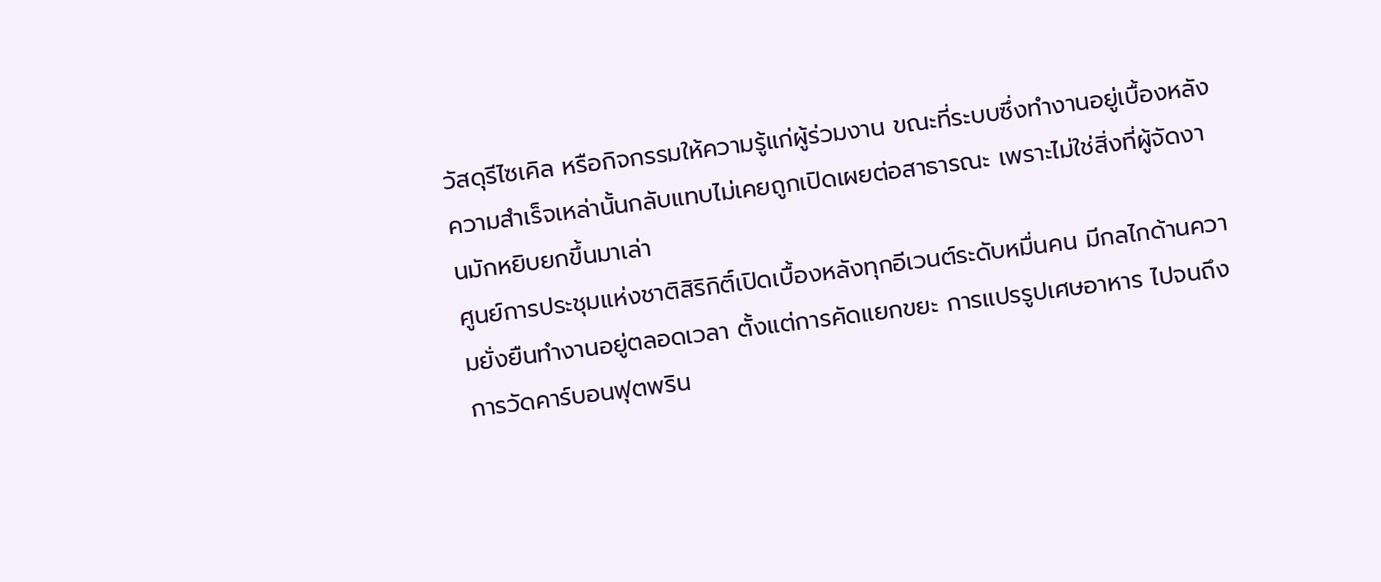วัสดุรีไซเคิล หรือกิจกรรมให้ความรู้แก่ผู้ร่วมงาน ขณะที่ระบบซึ่งทำงานอยู่เบื้องหลังความสำเร็จเหล่านั้นกลับแทบไม่เคยถูกเปิดเผยต่อสาธารณะ เพราะไม่ใช่สิ่งที่ผู้จัดงานมักหยิบยกขึ้นมาเล่า
ศูนย์การประชุมแห่งชาติสิริกิติ์เปิดเบื้องหลังทุกอีเวนต์ระดับหมื่นคน มีกลไกด้านความยั่งยืนทำงานอยู่ตลอดเวลา ตั้งแต่การคัดแยกขยะ การแปรรูปเศษอาหาร ไปจนถึงการวัดคาร์บอนฟุตพริน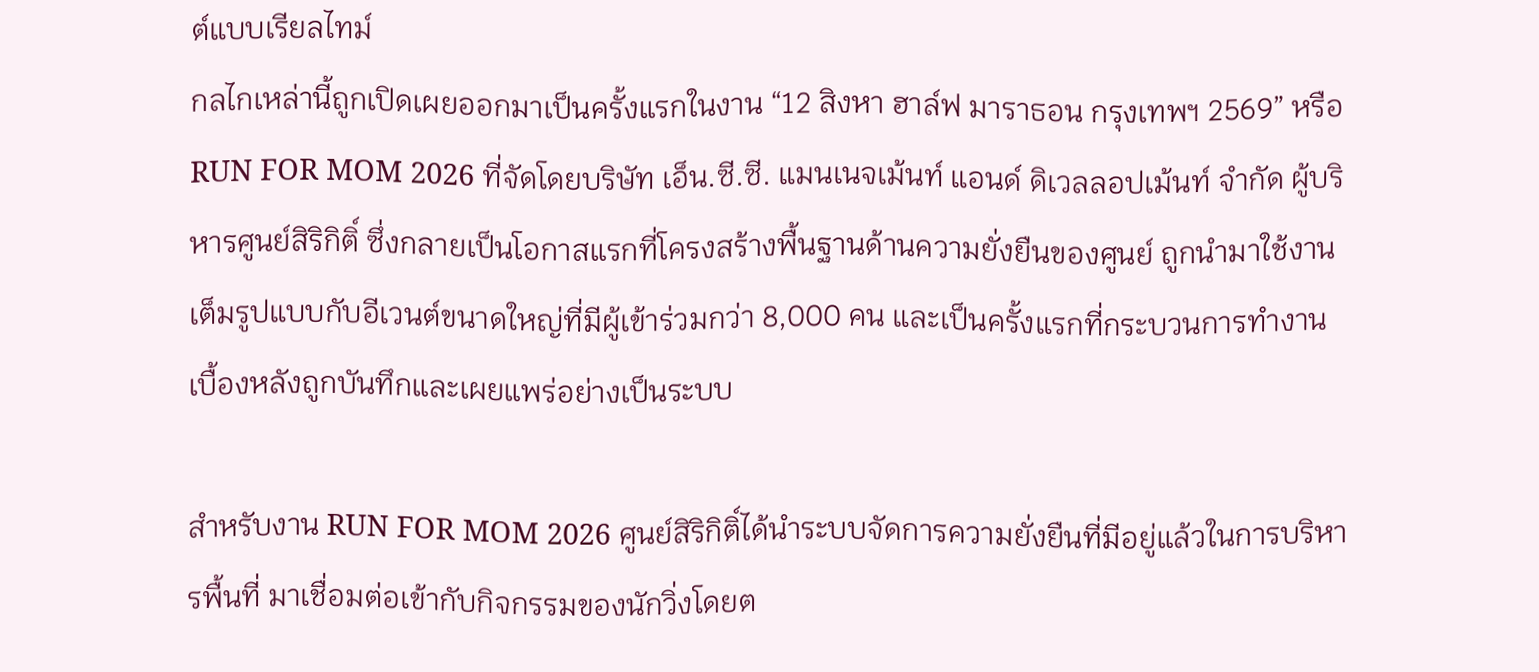ต์แบบเรียลไทม์
กลไกเหล่านี้ถูกเปิดเผยออกมาเป็นครั้งแรกในงาน “12 สิงหา ฮาล์ฟ มาราธอน กรุงเทพฯ 2569” หรือ RUN FOR MOM 2026 ที่จัดโดยบริษัท เอ็น.ซี.ซี. แมนเนจเม้นท์ แอนด์ ดิเวลลอปเม้นท์ จำกัด ผู้บริหารศูนย์สิริกิติ์ ซึ่งกลายเป็นโอกาสแรกที่โครงสร้างพื้นฐานด้านความยั่งยืนของศูนย์ ถูกนำมาใช้งานเต็มรูปแบบกับอีเวนต์ขนาดใหญ่ที่มีผู้เข้าร่วมกว่า 8,000 คน และเป็นครั้งแรกที่กระบวนการทำงานเบื้องหลังถูกบันทึกและเผยแพร่อย่างเป็นระบบ

สำหรับงาน RUN FOR MOM 2026 ศูนย์สิริกิติ์ได้นำระบบจัดการความยั่งยืนที่มีอยู่แล้วในการบริหารพื้นที่ มาเชื่อมต่อเข้ากับกิจกรรมของนักวิ่งโดยต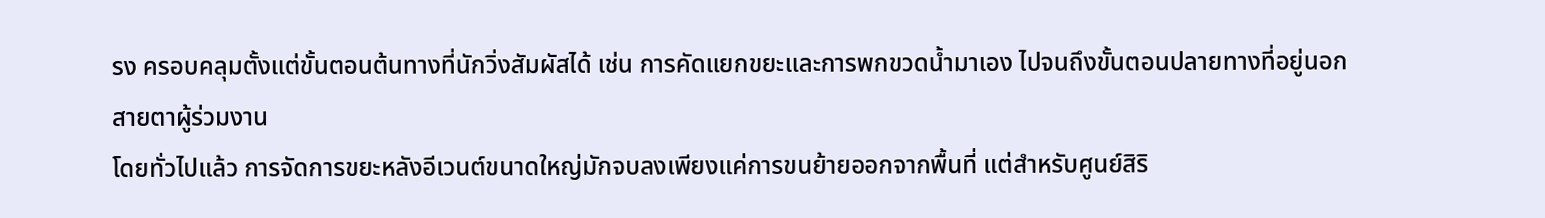รง ครอบคลุมตั้งแต่ขั้นตอนต้นทางที่นักวิ่งสัมผัสได้ เช่น การคัดแยกขยะและการพกขวดน้ำมาเอง ไปจนถึงขั้นตอนปลายทางที่อยู่นอกสายตาผู้ร่วมงาน
โดยทั่วไปแล้ว การจัดการขยะหลังอีเวนต์ขนาดใหญ่มักจบลงเพียงแค่การขนย้ายออกจากพื้นที่ แต่สำหรับศูนย์สิริ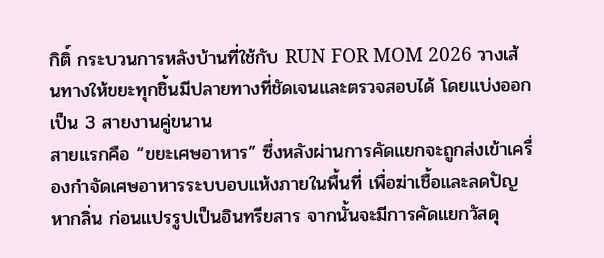กิติ์ กระบวนการหลังบ้านที่ใช้กับ RUN FOR MOM 2026 วางเส้นทางให้ขยะทุกชิ้นมีปลายทางที่ชัดเจนและตรวจสอบได้ โดยแบ่งออกเป็น 3 สายงานคู่ขนาน
สายแรกคือ “ขยะเศษอาหาร” ซึ่งหลังผ่านการคัดแยกจะถูกส่งเข้าเครื่องกำจัดเศษอาหารระบบอบแห้งภายในพื้นที่ เพื่อฆ่าเชื้อและลดปัญหากลิ่น ก่อนแปรรูปเป็นอินทรียสาร จากนั้นจะมีการคัดแยกวัสดุ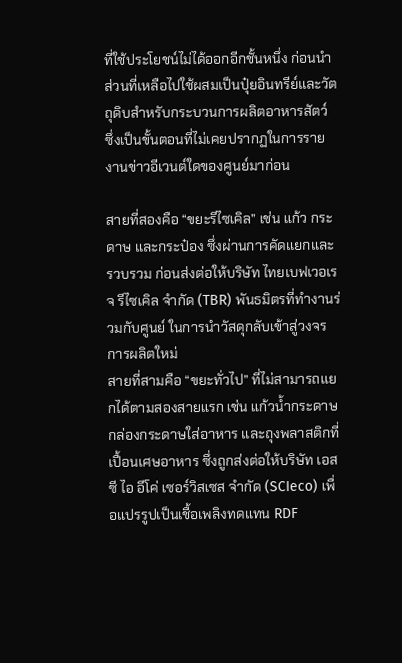ที่ใช้ประโยชน์ไม่ได้ออกอีกชั้นหนึ่ง ก่อนนำส่วนที่เหลือไปใช้ผสมเป็นปุ๋ยอินทรีย์และวัตถุดิบสำหรับกระบวนการผลิตอาหารสัตว์ ซึ่งเป็นขั้นตอนที่ไม่เคยปรากฏในการรายงานข่าวอีเวนต์ใดของศูนย์มาก่อน

สายที่สองคือ “ขยะรีไซเคิล” เช่น แก้ว กระดาษ และกระป๋อง ซึ่งผ่านการคัดแยกและรวบรวม ก่อนส่งต่อให้บริษัท ไทยเบฟเวอเรจ รีไซเคิล จำกัด (TBR) พันธมิตรที่ทำงานร่วมกับศูนย์ ในการนำวัสดุกลับเข้าสู่วงจรการผลิตใหม่
สายที่สามคือ “ขยะทั่วไป” ที่ไม่สามารถแยกได้ตามสองสายแรก เช่น แก้วน้ำกระดาษ กล่องกระดาษใส่อาหาร และถุงพลาสติกที่เปื้อนเศษอาหาร ซึ่งถูกส่งต่อให้บริษัท เอส ซี ไอ อีโค่ เซอร์วิสเซส จำกัด (SCIeco) เพื่อแปรรูปเป็นเชื้อเพลิงทดแทน RDF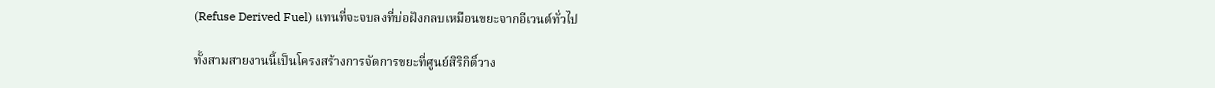(Refuse Derived Fuel) แทนที่จะจบลงที่บ่อฝังกลบเหมือนขยะจากอีเวนต์ทั่วไป

ทั้งสามสายงานนี้เป็นโครงสร้างการจัดการขยะที่ศูนย์สิริกิติ์วาง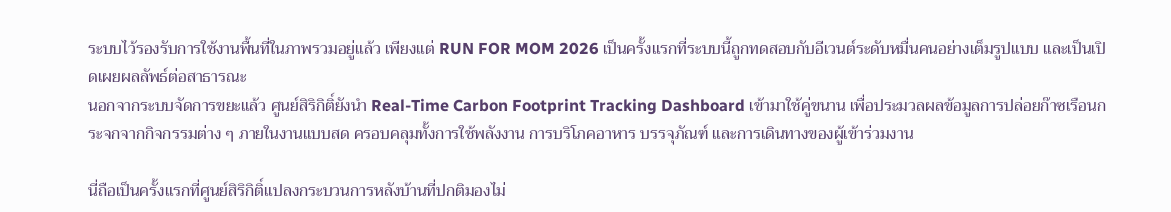ระบบไว้รองรับการใช้งานพื้นที่ในภาพรวมอยู่แล้ว เพียงแต่ RUN FOR MOM 2026 เป็นครั้งแรกที่ระบบนี้ถูกทดสอบกับอีเวนต์ระดับหมื่นคนอย่างเต็มรูปแบบ และเป็นเปิดเผยผลลัพธ์ต่อสาธารณะ
นอกจากระบบจัดการขยะแล้ว ศูนย์สิริกิติ์ยังนำ Real-Time Carbon Footprint Tracking Dashboard เข้ามาใช้คู่ขนาน เพื่อประมวลผลข้อมูลการปล่อยก๊าซเรือนกระจกจากกิจกรรมต่าง ๆ ภายในงานแบบสด ครอบคลุมทั้งการใช้พลังงาน การบริโภคอาหาร บรรจุภัณฑ์ และการเดินทางของผู้เข้าร่วมงาน

นี่ถือเป็นครั้งแรกที่ศูนย์สิริกิติ์แปลงกระบวนการหลังบ้านที่ปกติมองไม่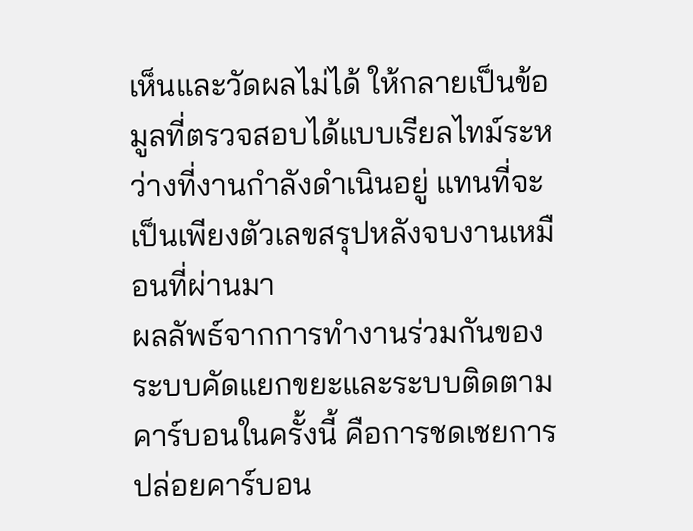เห็นและวัดผลไม่ได้ ให้กลายเป็นข้อมูลที่ตรวจสอบได้แบบเรียลไทม์ระหว่างที่งานกำลังดำเนินอยู่ แทนที่จะเป็นเพียงตัวเลขสรุปหลังจบงานเหมือนที่ผ่านมา
ผลลัพธ์จากการทำงานร่วมกันของระบบคัดแยกขยะและระบบติดตามคาร์บอนในครั้งนี้ คือการชดเชยการปล่อยคาร์บอน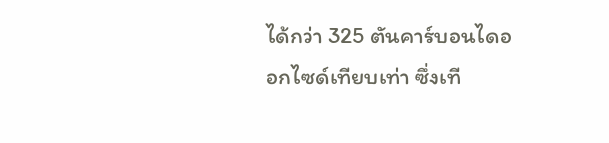ได้กว่า 325 ตันคาร์บอนไดออกไซด์เทียบเท่า ซึ่งเที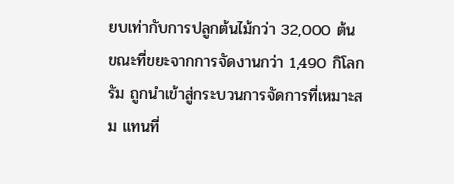ยบเท่ากับการปลูกต้นไม้กว่า 32,000 ต้น
ขณะที่ขยะจากการจัดงานกว่า 1,490 กิโลกรัม ถูกนำเข้าสู่กระบวนการจัดการที่เหมาะสม แทนที่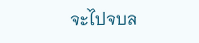จะไปจบล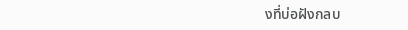งที่บ่อฝังกลบ